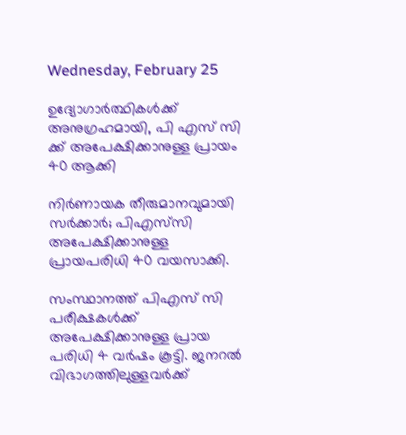Wednesday, February 25

ഉദ്യോഗാർത്ഥികൾക്ക് അനുഗ്രഹമായി, പി എസ് സി ക്ക് അപേക്ഷിക്കാനുള്ള പ്രായം 40 ആക്കി

നിര്‍ണായക തീരുമാനവുമായി സര്‍ക്കാര്‍; പിഎസ്‍സി അപേക്ഷിക്കാനുള്ള പ്രായപരിധി 40 വയസാക്കി.

സംസ്ഥാനത്ത് പിഎസ് സി പരീക്ഷകള്‍ക്ക് അപേക്ഷിക്കാനുള്ള പ്രായ പരിധി 4 വര്‍ഷം കൂട്ടി. ജനറല്‍ വിഭാഗത്തിലുള്ളവര്‍ക്ക്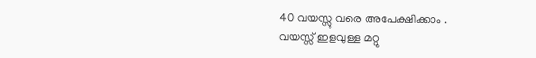40 വയസ്സു വരെ അപേക്ഷിക്കാം .
വയസ്സ് ഇളവുള്ള മറ്റു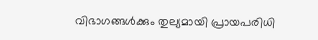വിഭാഗങ്ങള്‍ക്കും തുല്യമായി പ്രായപരിധി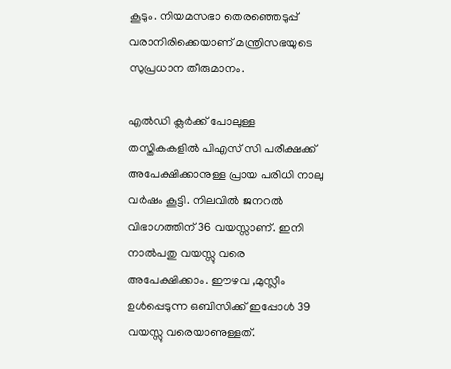കൂടും. നിയമസഭാ തെരഞ്ഞെടുപ്പ് വരാനിരിക്കെയാണ് മന്ത്രിസഭയുടെ സുപ്രധാന തീരുമാനം.

എല്‍ഡി ക്ലര്‍ക്ക് പോലുള്ള തസ്തികകളില്‍ പിഎസ് സി പരീക്ഷക്ക് അപേക്ഷിക്കാനുള്ള പ്രായ പരിധി നാലു വര്‍ഷം കൂട്ടി. നിലവില്‍ ജനറല്‍ വിഭാഗത്തിന് 36 വയസ്സാണ്. ഇനി നാല്‍പതു വയസ്സു വരെ അപേക്ഷിക്കാം. ഈഴവ ,മുസ്ലീം ഉള്‍പ്പെടുന്ന ഒബിസിക്ക് ഇപ്പോള്‍ 39 വയസ്സു വരെയാണുള്ളത്.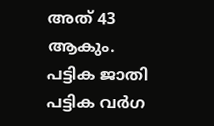അത് 43 ആകും. പട്ടിക ജാതി പട്ടിക വര്‍ഗ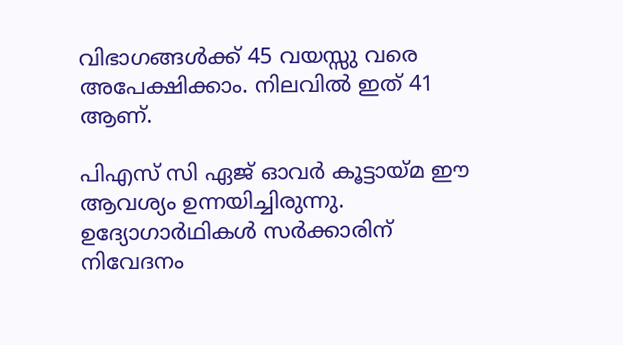വിഭാഗങ്ങള്‍ക്ക് 45 വയസ്സു വരെ അപേക്ഷിക്കാം. നിലവില്‍ ഇത് 41 ആണ്.

പിഎസ് സി ഏജ് ഓവര്‍ കൂട്ടായ്മ ഈ ആവശ്യം ഉന്നയിച്ചിരുന്നു. ഉദ്യോഗാര്‍ഥികള്‍ സര്‍ക്കാരിന് നിവേദനം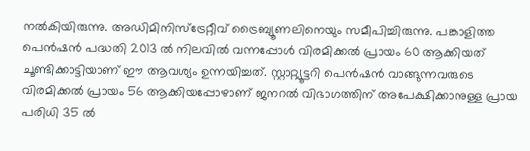നല്‍കിയിരുന്നു. അഡിമിനിസ്ട്രേറ്റീവ് ട്രൈബ്യൂണലിനെയും സമീപിച്ചിരുന്നു. പങ്കാളിത്ത പെന്‍ഷൻ പദ്ധതി 2013 ല്‍ നിലവില്‍ വന്നപ്പോള്‍ വിരമിക്കല്‍ പ്രായം 60 ആക്കിയത് ചൂണ്ടിക്കാട്ടിയാണ് ഈ ആവശ്യം ഉന്നയിച്ചത്. സ്റ്റാറ്റ്യൂട്ടറി പെന്‍ഷൻ വാങ്ങുന്നവരുടെ വിരമിക്കല്‍ പ്രായം 56 ആക്കിയപ്പോഴാണ് ജനറല്‍ വിഭാഗത്തിന് അപേക്ഷിക്കാനുള്ള പ്രായ പരിധി 35 ല്‍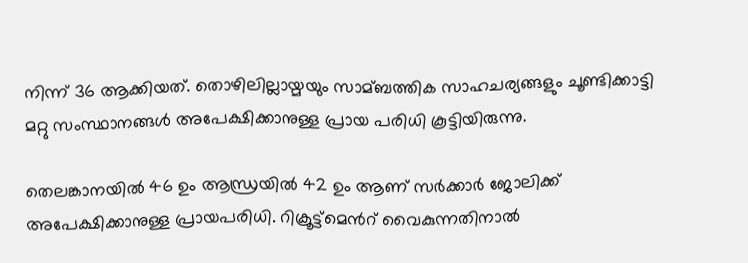നിന്ന് 36 ആക്കിയത്. തൊഴിലില്ലായ്മയും സാമ്ബത്തിക സാഹചര്യങ്ങളും ചൂണ്ടിക്കാട്ടി മറ്റു സംസ്ഥാനങ്ങള്‍ അപേക്ഷിക്കാനുള്ള പ്രായ പരിധി കൂട്ടിയിരുന്നു.

തെലങ്കാനയില്‍ 46 ഉം ആന്ധ്രയില്‍ 42 ഉം ആണ് സര്‍ക്കാര്‍ ജോലിക്ക് അപേക്ഷിക്കാനുള്ള പ്രായപരിധി. റിക്രൂട്ട്മെന്‍റ് വൈകുന്നതിനാല്‍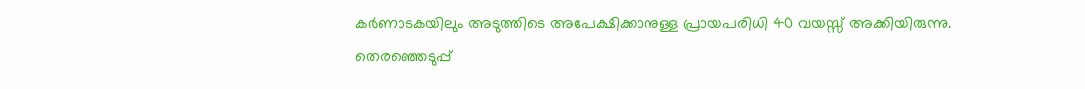കര്‍ണാടകയിലും അടുത്തിടെ അപേക്ഷിക്കാനുള്ള പ്രായപരിധി 40 വയസ്സ് അക്കിയിരുന്നു. തെരഞ്ഞെടുപ്പ്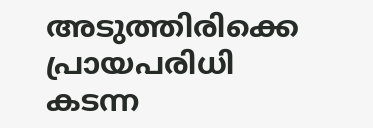അടുത്തിരിക്കെ പ്രായപരിധി കടന്ന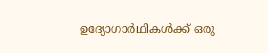ഉദ്യോഗാര്‍ഥികള്‍ക്ക് ഒരു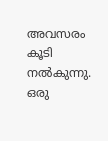അവസരം കൂടി നല്‍കുന്നു. ഒരു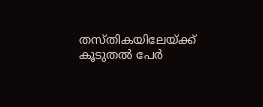തസ്തികയിലേയ്ക്ക് കൂടുതല്‍ പേര്‍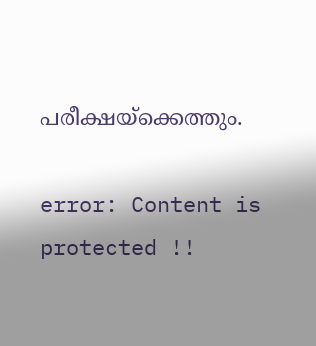പരീക്ഷയ്ക്കെത്തും.

error: Content is protected !!